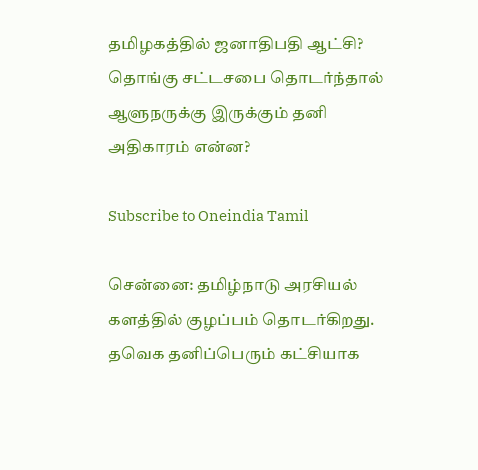தமிழகத்தில் ஜனாதிபதி ஆட்சி? தொங்கு சட்டசபை தொடர்ந்தால் ஆளுநருக்கு இருக்கும் தனி அதிகாரம் என்ன?

Subscribe to Oneindia Tamil

சென்னை: தமிழ்நாடு அரசியல் களத்தில் குழப்பம் தொடர்கிறது. தவெக தனிப்பெரும் கட்சியாக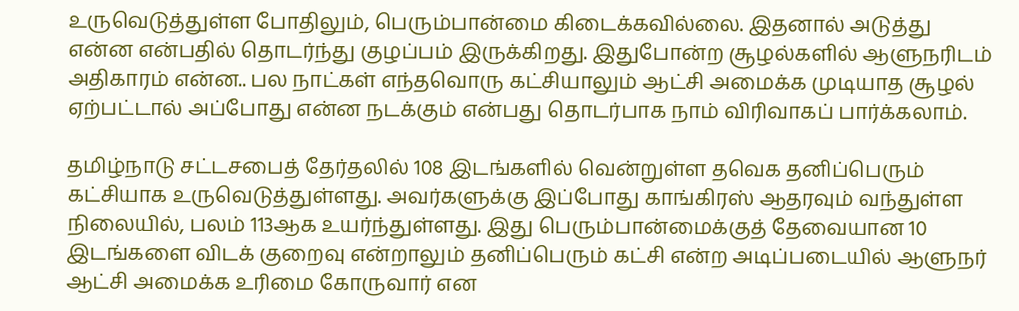உருவெடுத்துள்ள போதிலும், பெரும்பான்மை கிடைக்கவில்லை. இதனால் அடுத்து என்ன என்பதில் தொடர்ந்து குழப்பம் இருக்கிறது. இதுபோன்ற சூழல்களில் ஆளுநரிடம் அதிகாரம் என்ன.. பல நாட்கள் எந்தவொரு கட்சியாலும் ஆட்சி அமைக்க முடியாத சூழல் ஏற்பட்டால் அப்போது என்ன நடக்கும் என்பது தொடர்பாக நாம் விரிவாகப் பார்க்கலாம்.

தமிழ்நாடு சட்டசபைத் தேர்தலில் 108 இடங்களில் வென்றுள்ள தவெக தனிப்பெரும் கட்சியாக உருவெடுத்துள்ளது. அவர்களுக்கு இப்போது காங்கிரஸ் ஆதரவும் வந்துள்ள நிலையில், பலம் 113ஆக உயர்ந்துள்ளது. இது பெரும்பான்மைக்குத் தேவையான 10 இடங்களை விடக் குறைவு என்றாலும் தனிப்பெரும் கட்சி என்ற அடிப்படையில் ஆளுநர் ஆட்சி அமைக்க உரிமை கோருவார் என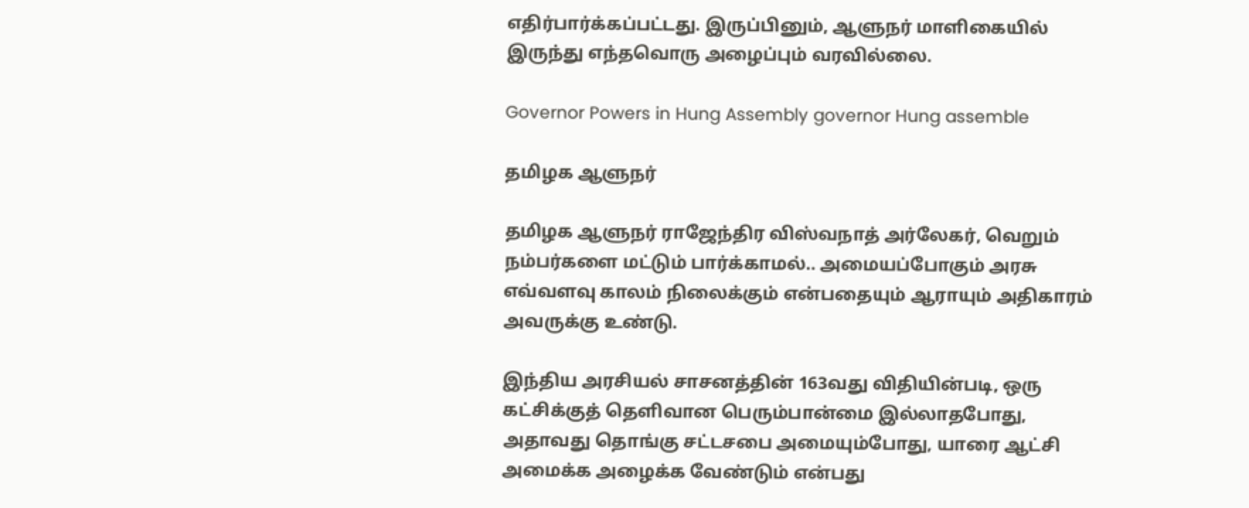எதிர்பார்க்கப்பட்டது. இருப்பினும், ஆளுநர் மாளிகையில் இருந்து எந்தவொரு அழைப்பும் வரவில்லை.

Governor Powers in Hung Assembly governor Hung assemble

தமிழக ஆளுநர்

தமிழக ஆளுநர் ராஜேந்திர விஸ்வநாத் அர்லேகர், வெறும் நம்பர்களை மட்டும் பார்க்காமல்.. அமையப்போகும் அரசு எவ்வளவு காலம் நிலைக்கும் என்பதையும் ஆராயும் அதிகாரம் அவருக்கு உண்டு.

இந்திய அரசியல் சாசனத்தின் 163வது விதியின்படி, ஒரு கட்சிக்குத் தெளிவான பெரும்பான்மை இல்லாதபோது, அதாவது தொங்கு சட்டசபை அமையும்போது, யாரை ஆட்சி அமைக்க அழைக்க வேண்டும் என்பது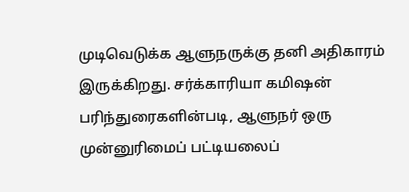முடிவெடுக்க ஆளுநருக்கு தனி அதிகாரம் இருக்கிறது. சர்க்காரியா கமிஷன் பரிந்துரைகளின்படி, ஆளுநர் ஒரு முன்னுரிமைப் பட்டியலைப்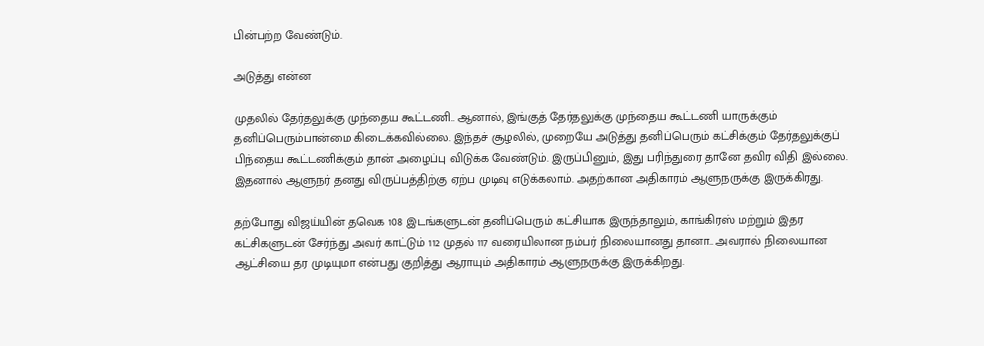பின்பற்ற வேண்டும்.

அடுத்து என்ன

முதலில் தேர்தலுக்கு முந்தைய கூட்டணி.. ஆனால், இங்குத் தேர்தலுக்கு முந்தைய கூட்டணி யாருக்கும் தனிப்பெரும்பான்மை கிடைக்கவில்லை. இந்தச் சூழலில், முறையே அடுத்து தனிப்பெரும் கட்சிக்கும் தேர்தலுக்குப் பிந்தைய கூட்டணிக்கும் தான் அழைப்பு விடுக்க வேண்டும். இருப்பினும், இது பரிந்துரை தானே தவிர விதி இல்லை. இதனால் ஆளுநர் தனது விருப்பத்திற்கு ஏற்ப முடிவு எடுக்கலாம். அதற்கான அதிகாரம் ஆளுநருக்கு இருக்கிரது.

தற்போது விஜய்யின் தவெக 108 இடங்களுடன் தனிப்பெரும் கட்சியாக இருந்தாலும், காங்கிரஸ் மற்றும் இதர கட்சிகளுடன் சேர்ந்து அவர் காட்டும் 112 முதல் 117 வரையிலான நம்பர் நிலையானது தானா.. அவரால் நிலையான ஆட்சியை தர முடியுமா என்பது குறித்து ஆராயும் அதிகாரம் ஆளுநருக்கு இருக்கிறது.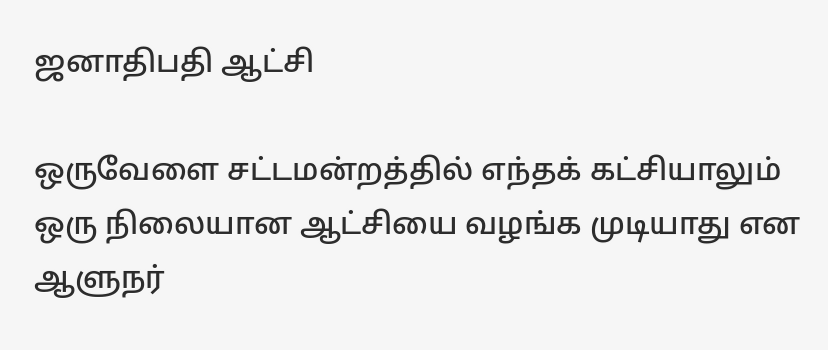ஜனாதிபதி ஆட்சி

ஒருவேளை சட்டமன்றத்தில் எந்தக் கட்சியாலும் ஒரு நிலையான ஆட்சியை வழங்க முடியாது என ஆளுநர்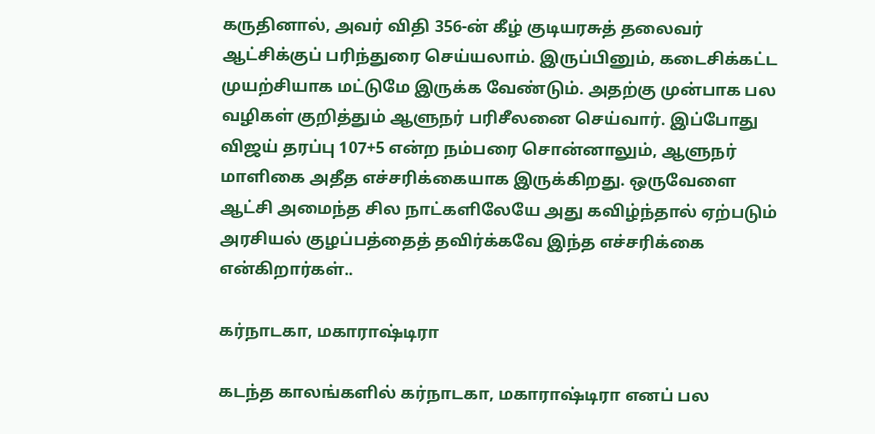கருதினால், அவர் விதி 356-ன் கீழ் குடியரசுத் தலைவர் ஆட்சிக்குப் பரிந்துரை செய்யலாம். இருப்பினும், கடைசிக்கட்ட முயற்சியாக மட்டுமே இருக்க வேண்டும். அதற்கு முன்பாக பல வழிகள் குறித்தும் ஆளுநர் பரிசீலனை செய்வார். இப்போது விஜய் தரப்பு 107+5 என்ற நம்பரை சொன்னாலும், ஆளுநர் மாளிகை அதீத எச்சரிக்கையாக இருக்கிறது. ஒருவேளை ஆட்சி அமைந்த சில நாட்களிலேயே அது கவிழ்ந்தால் ஏற்படும் அரசியல் குழப்பத்தைத் தவிர்க்கவே இந்த எச்சரிக்கை என்கிறார்கள்..

கர்நாடகா, மகாராஷ்டிரா

கடந்த காலங்களில் கர்நாடகா, மகாராஷ்டிரா எனப் பல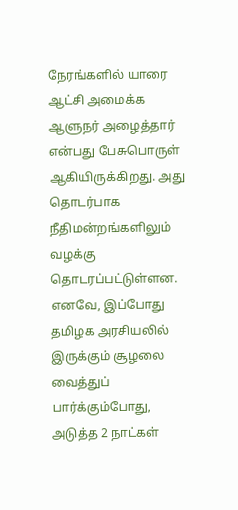நேரங்களில் யாரை ஆட்சி அமைக்க ஆளுநர் அழைத்தார் என்பது பேசுபொருள் ஆகியிருக்கிறது. அது தொடர்பாக நீதிமன்றங்களிலும் வழக்கு தொடரப்பட்டுள்ளன. எனவே, இப்போது தமிழக அரசியலில் இருக்கும் சூழலை வைத்துப் பார்க்கும்போது, அடுத்த 2 நாட்கள்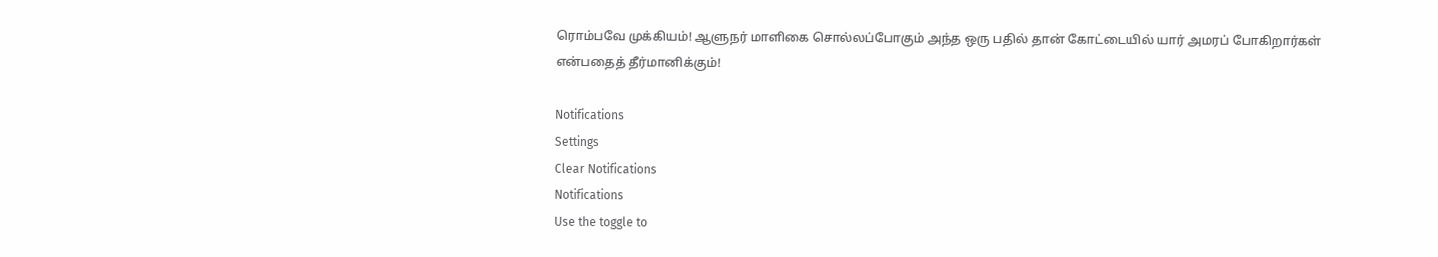ரொம்பவே முக்கியம்! ஆளுநர் மாளிகை சொல்லப்போகும் அந்த ஒரு பதில் தான் கோட்டையில் யார் அமரப் போகிறார்கள் என்பதைத் தீர்மானிக்கும்!

Notifications
Settings
Clear Notifications
Notifications
Use the toggle to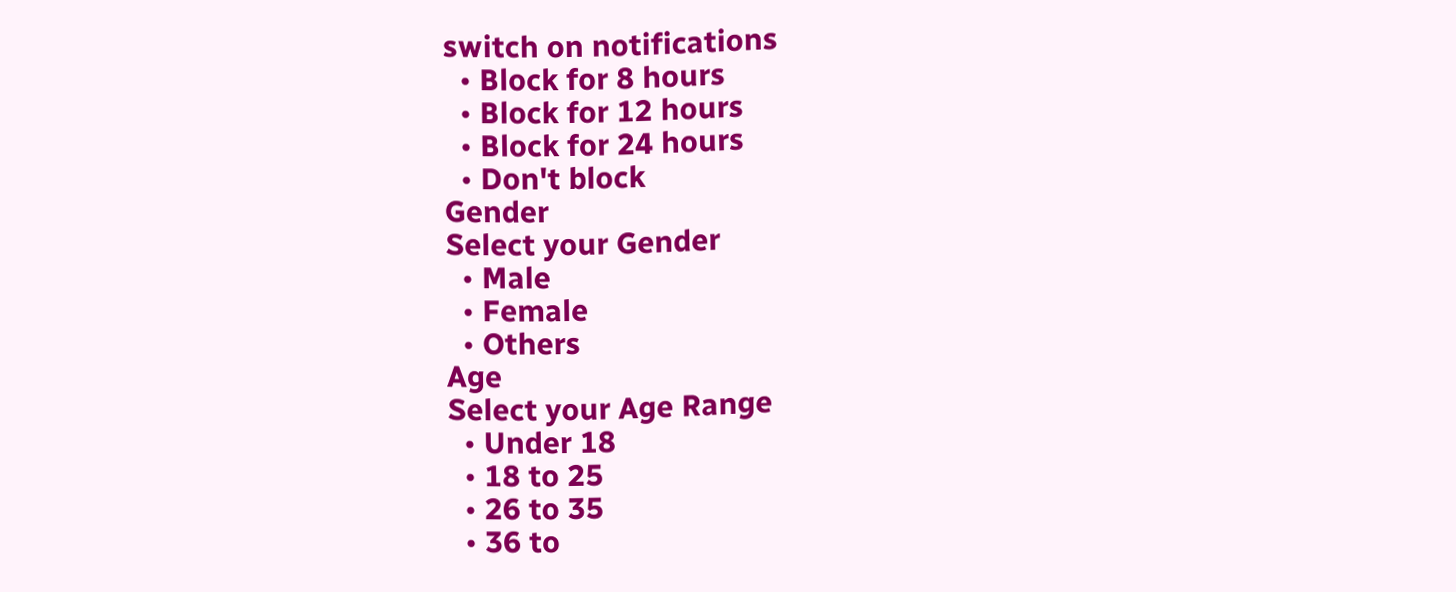switch on notifications
  • Block for 8 hours
  • Block for 12 hours
  • Block for 24 hours
  • Don't block
Gender
Select your Gender
  • Male
  • Female
  • Others
Age
Select your Age Range
  • Under 18
  • 18 to 25
  • 26 to 35
  • 36 to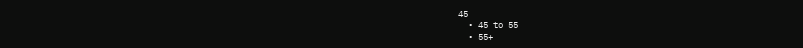45
  • 45 to 55
  • 55+